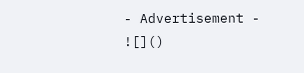- Advertisement -
![]()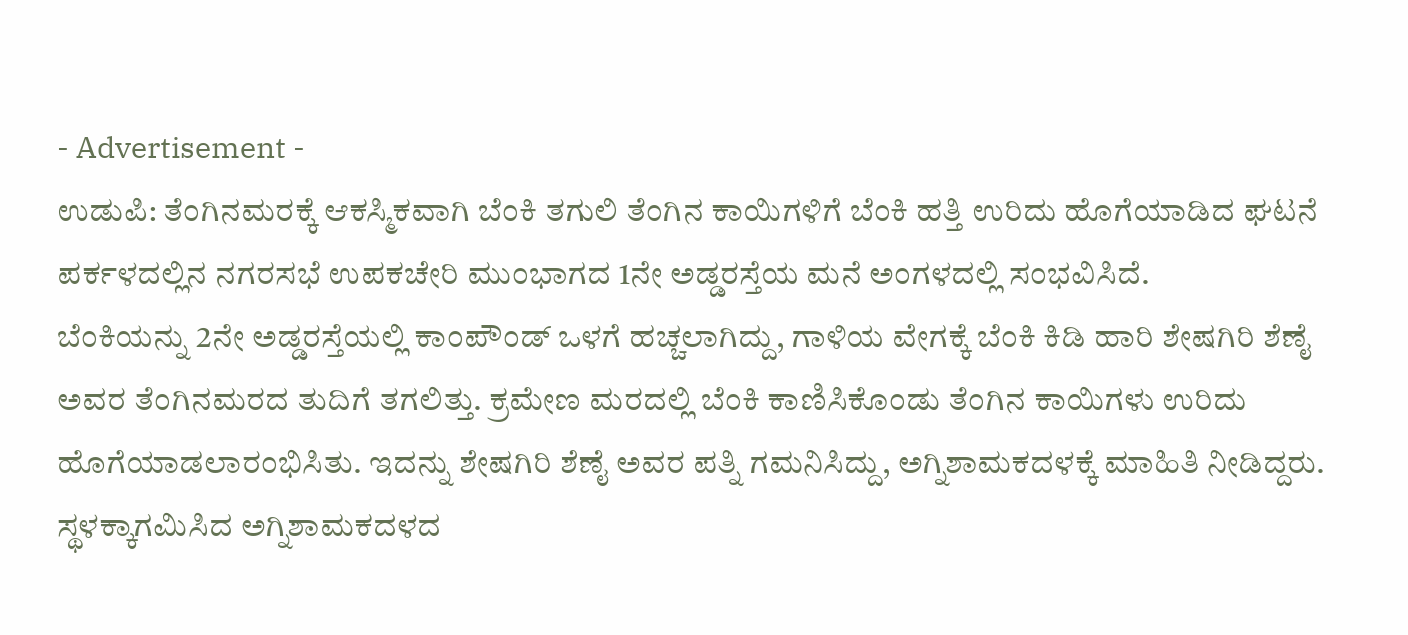- Advertisement -
ಉಡುಪಿ: ತೆಂಗಿನಮರಕ್ಕೆ ಆಕಸ್ಮಿಕವಾಗಿ ಬೆಂಕಿ ತಗುಲಿ ತೆಂಗಿನ ಕಾಯಿಗಳಿಗೆ ಬೆಂಕಿ ಹತ್ತಿ ಉರಿದು ಹೊಗೆಯಾಡಿದ ಘಟನೆ ಪರ್ಕಳದಲ್ಲಿನ ನಗರಸಭೆ ಉಪಕಚೇರಿ ಮುಂಭಾಗದ 1ನೇ ಅಡ್ಡರಸ್ತೆಯ ಮನೆ ಅಂಗಳದಲ್ಲಿ ಸಂಭವಿಸಿದೆ.
ಬೆಂಕಿಯನ್ನು 2ನೇ ಅಡ್ಡರಸ್ತೆಯಲ್ಲಿ ಕಾಂಪೌಂಡ್ ಒಳಗೆ ಹಚ್ಚಲಾಗಿದ್ದು, ಗಾಳಿಯ ವೇಗಕ್ಕೆ ಬೆಂಕಿ ಕಿಡಿ ಹಾರಿ ಶೇಷಗಿರಿ ಶೆಣೈ ಅವರ ತೆಂಗಿನಮರದ ತುದಿಗೆ ತಗಲಿತ್ತು. ಕ್ರಮೇಣ ಮರದಲ್ಲಿ ಬೆಂಕಿ ಕಾಣಿಸಿಕೊಂಡು ತೆಂಗಿನ ಕಾಯಿಗಳು ಉರಿದು ಹೊಗೆಯಾಡಲಾರಂಭಿಸಿತು. ಇದನ್ನು ಶೇಷಗಿರಿ ಶೆಣೈ ಅವರ ಪತ್ನಿ ಗಮನಿಸಿದ್ದು, ಅಗ್ನಿಶಾಮಕದಳಕ್ಕೆ ಮಾಹಿತಿ ನೀಡಿದ್ದರು.
ಸ್ಥಳಕ್ಕಾಗಮಿಸಿದ ಅಗ್ನಿಶಾಮಕದಳದ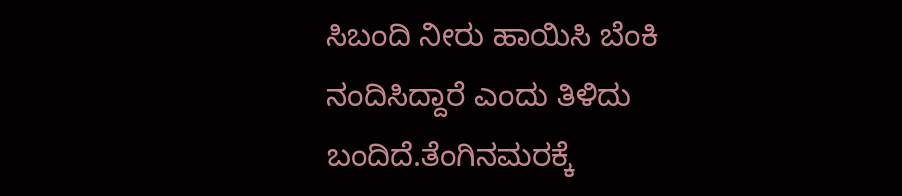ಸಿಬಂದಿ ನೀರು ಹಾಯಿಸಿ ಬೆಂಕಿ ನಂದಿಸಿದ್ದಾರೆ ಎಂದು ತಿಳಿದು ಬಂದಿದೆ.ತೆಂಗಿನಮರಕ್ಕೆ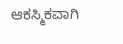ಆಕಸ್ಮಿಕವಾಗಿ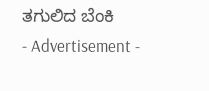ತಗುಲಿದ ಬೆಂಕಿ
- Advertisement -